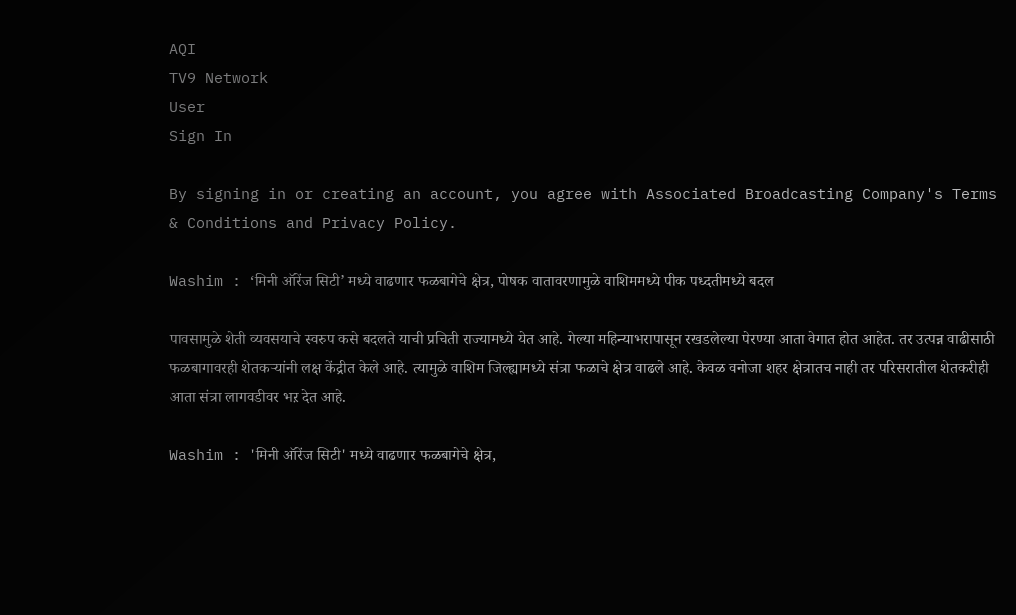AQI
TV9 Network
User
Sign In

By signing in or creating an account, you agree with Associated Broadcasting Company's Terms & Conditions and Privacy Policy.

Washim : ‘मिनी ऑरेंज सिटी’ मध्ये वाढणार फळबागेचे क्षेत्र, पोषक वातावरणामुळे वाशिममध्ये पीक पध्दतीमध्ये बदल

पावसामुळे शेती व्यवसयाचे स्वरुप कसे बदलते याची प्रचिती राज्यामध्ये येत आहे. गेल्या महिन्याभरापासून रखडलेल्या पेरण्या आता वेगात होत आहेत. तर उत्पन्न वाढीसाठी फळबागावरही शेतकऱ्यांनी लक्ष केंद्रीत केले आहे. त्यामुळे वाशिम जिल्ह्यामध्ये संत्रा फळाचे क्षेत्र वाढले आहे. केवळ वनोजा शहर क्षेत्रातच नाही तर परिसरातील शेतकरीही आता संत्रा लागवडीवर भऱ देत आहे.

Washim : 'मिनी ऑरेंज सिटी' मध्ये वाढणार फळबागेचे क्षेत्र,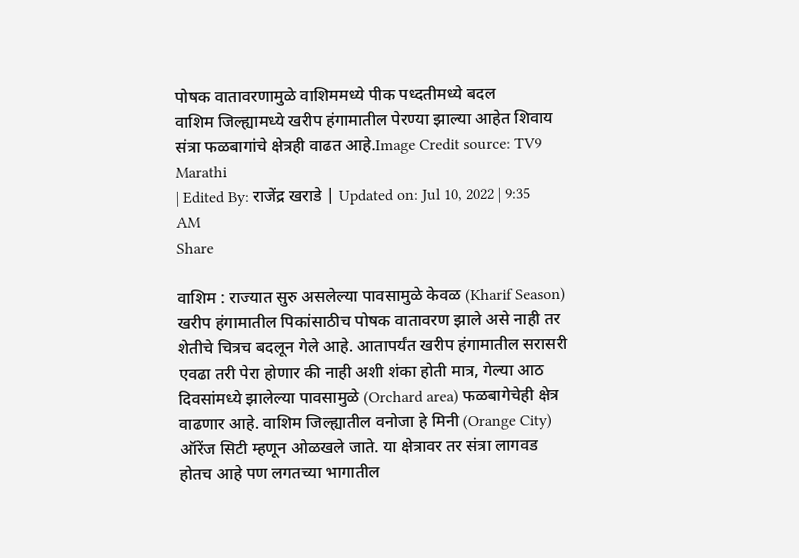पोषक वातावरणामुळे वाशिममध्ये पीक पध्दतीमध्ये बदल
वाशिम जिल्ह्यामध्ये खरीप हंगामातील पेरण्या झाल्या आहेत शिवाय संत्रा फळबागांचे क्षेत्रही वाढत आहे.Image Credit source: TV9 Marathi
| Edited By: राजेंद्र खराडे | Updated on: Jul 10, 2022 | 9:35 AM
Share

वाशिम : राज्यात सुरु असलेल्या पावसामुळे केवळ (Kharif Season) खरीप हंगामातील पिकांसाठीच पोषक वातावरण झाले असे नाही तर शेतीचे चित्रच बदलून गेले आहे. आतापर्यंत खरीप हंगामातील सरासरी एवढा तरी पेरा होणार की नाही अशी शंका होती मात्र, गेल्या आठ दिवसांमध्ये झालेल्या पावसामुळे (Orchard area) फळबागेचेही क्षेत्र वाढणार आहे. वाशिम जिल्ह्यातील वनोजा हे मिनी (Orange City) ऑरेंज सिटी म्हणून ओळखले जाते. या क्षेत्रावर तर संत्रा लागवड होतच आहे पण लगतच्या भागातील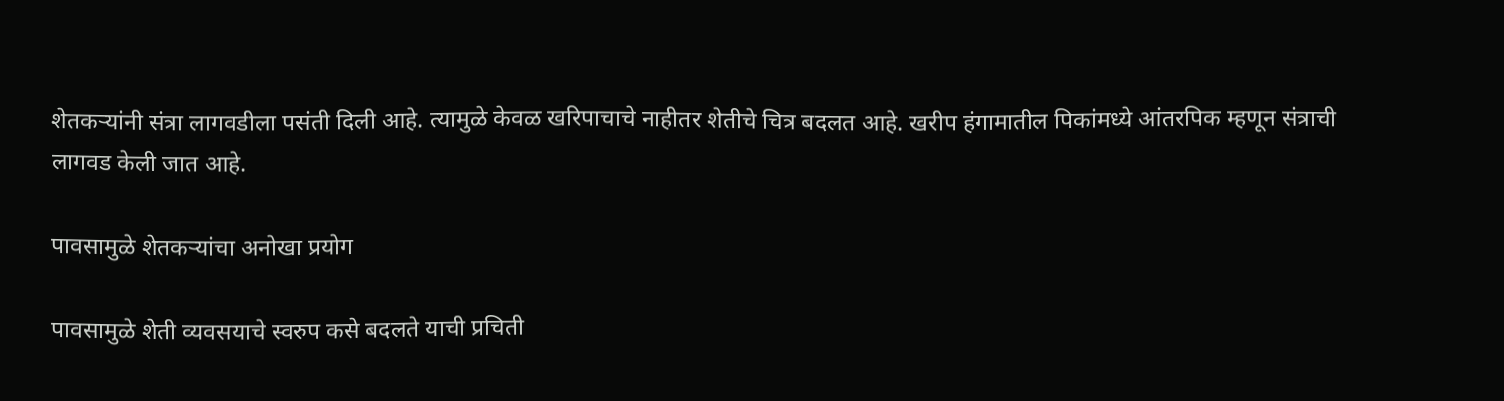शेतकऱ्यांनी संत्रा लागवडीला पसंती दिली आहे. त्यामुळे केवळ खरिपाचाचे नाहीतर शेतीचे चित्र बदलत आहे. खरीप हंगामातील पिकांमध्ये आंतरपिक म्हणून संत्राची लागवड केली जात आहे.

पावसामुळे शेतकऱ्यांचा अनोखा प्रयोग

पावसामुळे शेती व्यवसयाचे स्वरुप कसे बदलते याची प्रचिती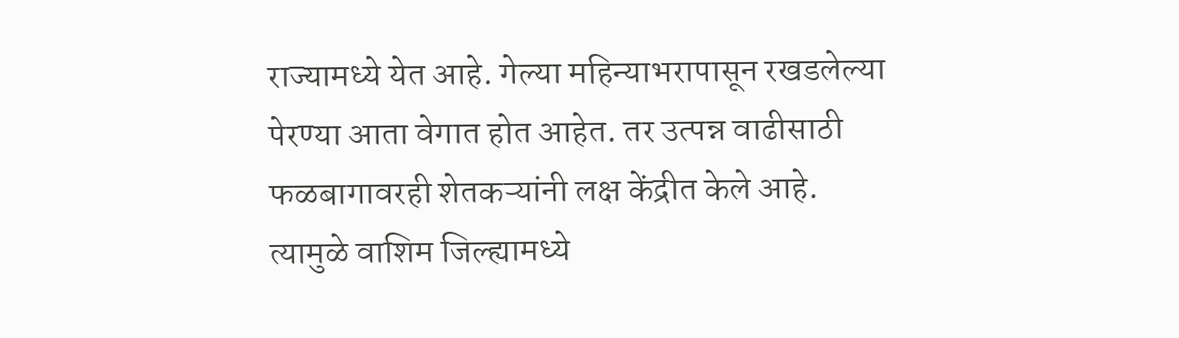राज्यामध्ये येत आहे. गेल्या महिन्याभरापासून रखडलेल्या पेरण्या आता वेगात होत आहेत. तर उत्पन्न वाढीसाठी फळबागावरही शेतकऱ्यांनी लक्ष केंद्रीत केले आहे. त्यामुळे वाशिम जिल्ह्यामध्ये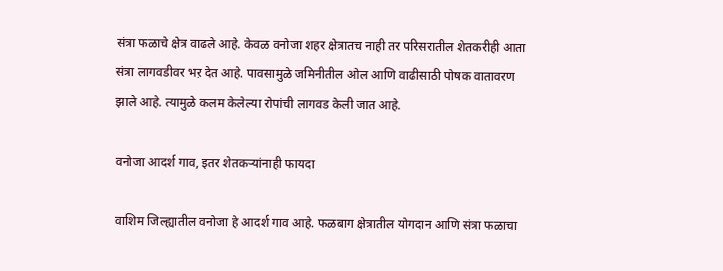संत्रा फळाचे क्षेत्र वाढले आहे. केवळ वनोजा शहर क्षेत्रातच नाही तर परिसरातील शेतकरीही आता संत्रा लागवडीवर भऱ देत आहे. पावसामुळे जमिनीतील ओल आणि वाढीसाठी पोषक वातावरण झाले आहे. त्यामुळे कलम केलेल्या रोपांची लागवड केली जात आहे.

वनोजा आदर्श गाव, इतर शेतकऱ्यांनाही फायदा

वाशिम जिल्ह्यातील वनोजा हे आदर्श गाव आहे. फळबाग क्षेत्रातील योगदान आणि संत्रा फळाचा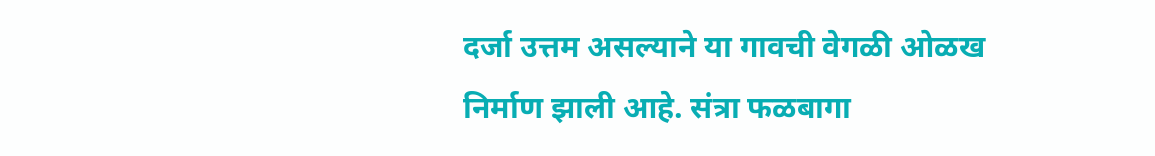दर्जा उत्तम असल्याने या गावची वेगळी ओळख निर्माण झाली आहे. संत्रा फळबागा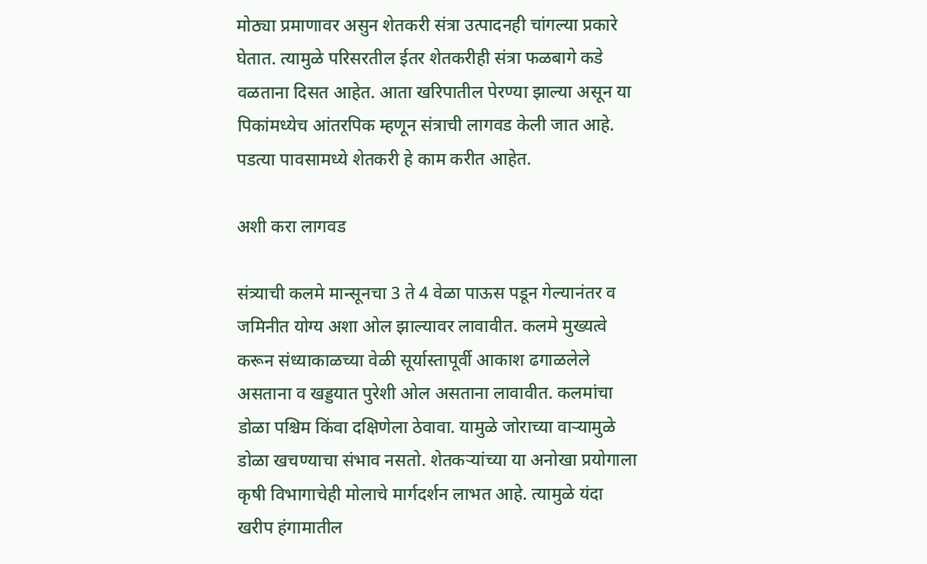मोठ्या प्रमाणावर असुन शेतकरी संत्रा उत्पादनही चांगल्या प्रकारे घेतात. त्यामुळे परिसरतील ईतर शेतकरीही संत्रा फळबागे कडे वळताना दिसत आहेत. आता खरिपातील पेरण्या झाल्या असून या पिकांमध्येच आंतरपिक म्हणून संत्राची लागवड केली जात आहे. पडत्या पावसामध्ये शेतकरी हे काम करीत आहेत.

अशी करा लागवड

संत्र्याची कलमे मान्सूनचा 3 ते 4 वेळा पाऊस पडून गेल्यानंतर व जमिनीत योग्य अशा ओल झाल्यावर लावावीत. कलमे मुख्यत्वे करून संध्याकाळच्या वेळी सूर्यास्तापूर्वी आकाश ढगाळलेले असताना व खड्डयात पुरेशी ओल असताना लावावीत. कलमांचा डोळा पश्चिम किंवा दक्षिणेला ठेवावा. यामुळे जोराच्या वाऱ्यामुळे डोळा खचण्याचा संभाव नसतो. शेतकऱ्यांच्या या अनोखा प्रयोगाला कृषी विभागाचेही मोलाचे मार्गदर्शन लाभत आहे. त्यामुळे यंदा खरीप हंगामातील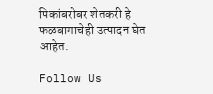पिकांबरोबर शेतकरी हे फळबागाचेही उत्पादन घेत आहेत.

Follow Us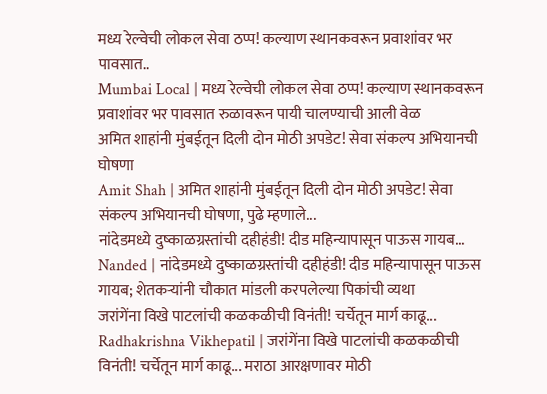मध्य रेल्वेची लोकल सेवा ठप्प! कल्याण स्थानकवरून प्रवाशांवर भर पावसात..
Mumbai Local | मध्य रेल्वेची लोकल सेवा ठप्प! कल्याण स्थानकवरून प्रवाशांवर भर पावसात रुळावरून पायी चालण्याची आली वेळ
अमित शाहांनी मुंबईतून दिली दोन मोठी अपडेट! सेवा संकल्प अभियानची घोषणा
Amit Shah | अमित शाहांनी मुंबईतून दिली दोन मोठी अपडेट! सेवा संकल्प अभियानची घोषणा, पुढे म्हणाले...
नांदेडमध्ये दुष्काळग्रस्तांची दहीहंडी! दीड महिन्यापासून पाऊस गायब...
Nanded | नांदेडमध्ये दुष्काळग्रस्तांची दहीहंडी! दीड महिन्यापासून पाऊस गायब; शेतकऱ्यांनी चौकात मांडली करपलेल्या पिकांची व्यथा
जरांगेंना विखे पाटलांची कळकळीची विनंती! चर्चेतून मार्ग काढू...
Radhakrishna Vikhepatil | जरांगेंना विखे पाटलांची कळकळीची विनंती! चर्चेतून मार्ग काढू... मराठा आरक्षणावर मोठी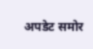अपडेट समोर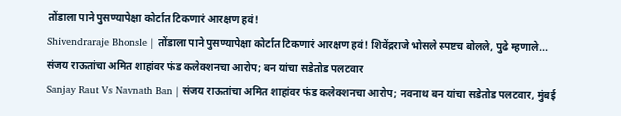तोंडाला पाने पुसण्यापेक्षा कोर्टात टिकणारं आरक्षण हवं!
Shivendraraje Bhonsle | तोंडाला पाने पुसण्यापेक्षा कोर्टात टिकणारं आरक्षण हवं! शिवेंद्रराजे भोसले स्पष्टच बोलले, पुढे म्हणाले...
संजय राऊतांचा अमित शाहांवर फंड कलेक्शनचा आरोप; बन यांचा सडेतोड पलटवार
Sanjay Raut Vs Navnath Ban | संजय राऊतांचा अमित शाहांवर फंड कलेक्शनचा आरोप; नवनाथ बन यांचा सडेतोड पलटवार, मुंबई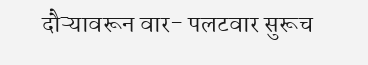दौऱ्यावरून वार- पलटवार सुरूच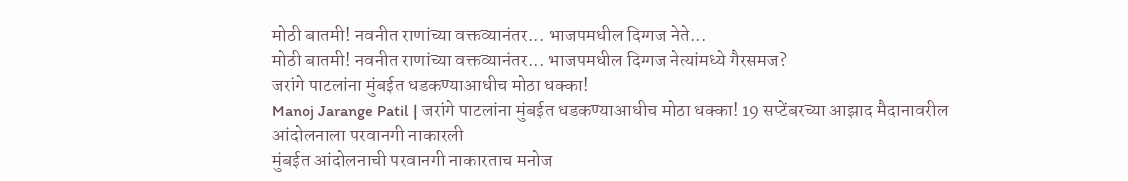मोठी बातमी! नवनीत राणांच्या वक्तव्यानंतर... भाजपमधील दिग्गज नेते...
मोठी बातमी! नवनीत राणांच्या वक्तव्यानंतर... भाजपमधील दिग्गज नेत्यांमध्ये गैरसमज?
जरांगे पाटलांना मुंबईत धडकण्याआधीच मोठा धक्का!
Manoj Jarange Patil | जरांगे पाटलांना मुंबईत धडकण्याआधीच मोठा धक्का! 19 सप्टेंबरच्या आझाद मैदानावरील आंदोलनाला परवानगी नाकारली
मुंबईत आंदोलनाची परवानगी नाकारताच मनोज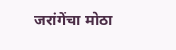जरांगेंचा मोठा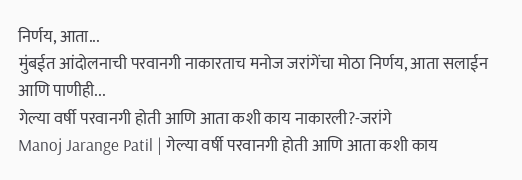निर्णय, आता...
मुंबईत आंदोलनाची परवानगी नाकारताच मनोज जरांगेंचा मोठा निर्णय, आता सलाईन आणि पाणीही...
गेल्या वर्षी परवानगी होती आणि आता कशी काय नाकारली?-जरांगे
Manoj Jarange Patil | गेल्या वर्षी परवानगी होती आणि आता कशी काय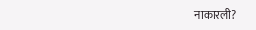नाकारली?